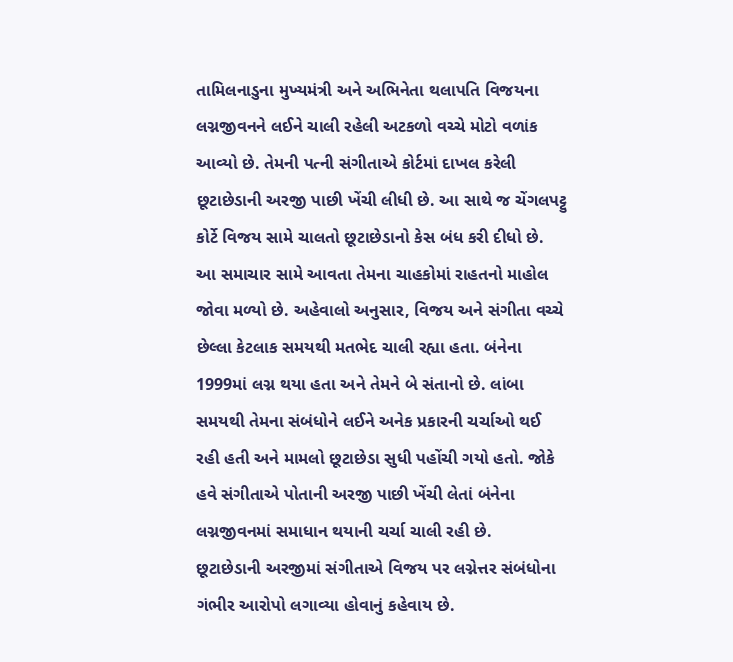તામિલનાડુના મુખ્યમંત્રી અને અભિનેતા થલાપતિ વિજયના લગ્નજીવનને લઈને ચાલી રહેલી અટકળો વચ્ચે મોટો વળાંક આવ્યો છે. તેમની પત્ની સંગીતાએ કોર્ટમાં દાખલ કરેલી છૂટાછેડાની અરજી પાછી ખેંચી લીધી છે. આ સાથે જ ચેંગલપટ્ટુ કોર્ટે વિજય સામે ચાલતો છૂટાછેડાનો કેસ બંધ કરી દીધો છે. આ સમાચાર સામે આવતા તેમના ચાહકોમાં રાહતનો માહોલ જોવા મળ્યો છે. અહેવાલો અનુસાર, વિજય અને સંગીતા વચ્ચે છેલ્લા કેટલાક સમયથી મતભેદ ચાલી રહ્યા હતા. બંનેના 1999માં લગ્ન થયા હતા અને તેમને બે સંતાનો છે. લાંબા સમયથી તેમના સંબંધોને લઈને અનેક પ્રકારની ચર્ચાઓ થઈ રહી હતી અને મામલો છૂટાછેડા સુધી પહોંચી ગયો હતો. જોકે હવે સંગીતાએ પોતાની અરજી પાછી ખેંચી લેતાં બંનેના લગ્નજીવનમાં સમાધાન થયાની ચર્ચા ચાલી રહી છે.
છૂટાછેડાની અરજીમાં સંગીતાએ વિજય પર લગ્નેત્તર સંબંધોના ગંભીર આરોપો લગાવ્યા હોવાનું કહેવાય છે.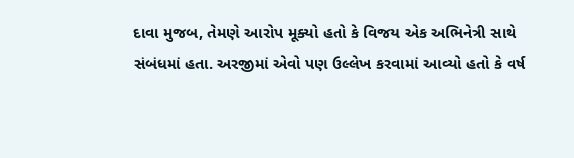દાવા મુજબ, તેમણે આરોપ મૂક્યો હતો કે વિજય એક અભિનેત્રી સાથે સંબંધમાં હતા. અરજીમાં એવો પણ ઉલ્લેખ કરવામાં આવ્યો હતો કે વર્ષ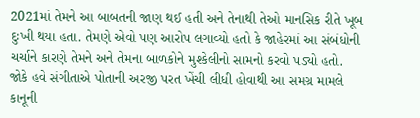2021માં તેમને આ બાબતની જાણ થઈ હતી અને તેનાથી તેઓ માનસિક રીતે ખૂબ દુઃખી થયા હતા. તેમણે એવો પણ આરોપ લગાવ્યો હતો કે જાહેરમાં આ સંબંધોની ચર્ચાને કારણે તેમને અને તેમના બાળકોને મુશ્કેલીનો સામનો કરવો પડ્યો હતો. જોકે હવે સંગીતાએ પોતાની અરજી પરત ખેંચી લીધી હોવાથી આ સમગ્ર મામલે કાનૂની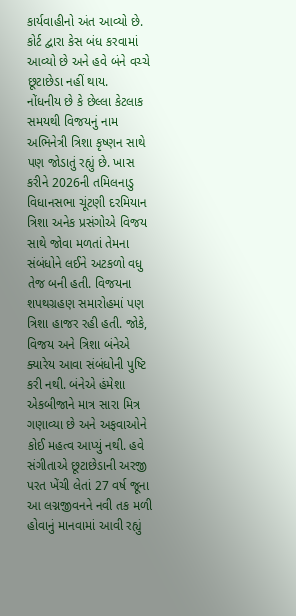કાર્યવાહીનો અંત આવ્યો છે. કોર્ટ દ્વારા કેસ બંધ કરવામાં આવ્યો છે અને હવે બંને વચ્ચે છૂટાછેડા નહીં થાય.
નોંધનીય છે કે છેલ્લા કેટલાક સમયથી વિજયનું નામ અભિનેત્રી ત્રિશા કૃષ્ણન સાથે પણ જોડાતું રહ્યું છે. ખાસ કરીને 2026ની તમિલનાડુ વિધાનસભા ચૂંટણી દરમિયાન ત્રિશા અનેક પ્રસંગોએ વિજય સાથે જોવા મળતાં તેમના સંબંધોને લઈને અટકળો વધુ તેજ બની હતી. વિજયના શપથગ્રહણ સમારોહમાં પણ ત્રિશા હાજર રહી હતી. જોકે, વિજય અને ત્રિશા બંનેએ ક્યારેય આવા સંબંધોની પુષ્ટિ કરી નથી. બંનેએ હંમેશા એકબીજાને માત્ર સારા મિત્ર ગણાવ્યા છે અને અફવાઓને કોઈ મહત્વ આપ્યું નથી. હવે સંગીતાએ છૂટાછેડાની અરજી પરત ખેંચી લેતાં 27 વર્ષ જૂના આ લગ્નજીવનને નવી તક મળી હોવાનું માનવામાં આવી રહ્યું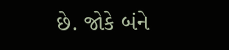છે. જોકે બંને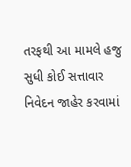તરફથી આ મામલે હજુ સુધી કોઈ સત્તાવાર નિવેદન જાહેર કરવામાં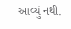આવ્યું નથી.